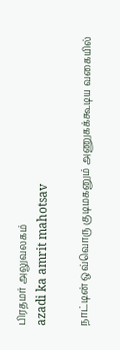பிரதமர் அலுவலகம்
azadi ka amrit mahotsav

நாட்டின் ஒவ்வொரு குடிமகனும் அணுகக்கூடிய வகையில்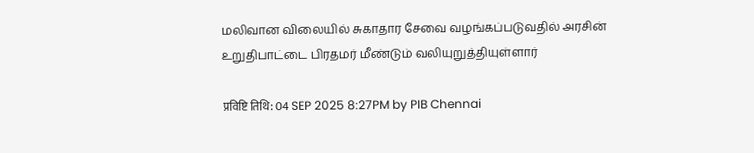மலிவான விலையில் சுகாதார சேவை வழங்கப்படுவதில் அரசின் உறுதிபாட்டை பிரதமர் மீண்டும் வலியுறுத்தியுள்ளார்

प्रविष्टि तिथि: 04 SEP 2025 8:27PM by PIB Chennai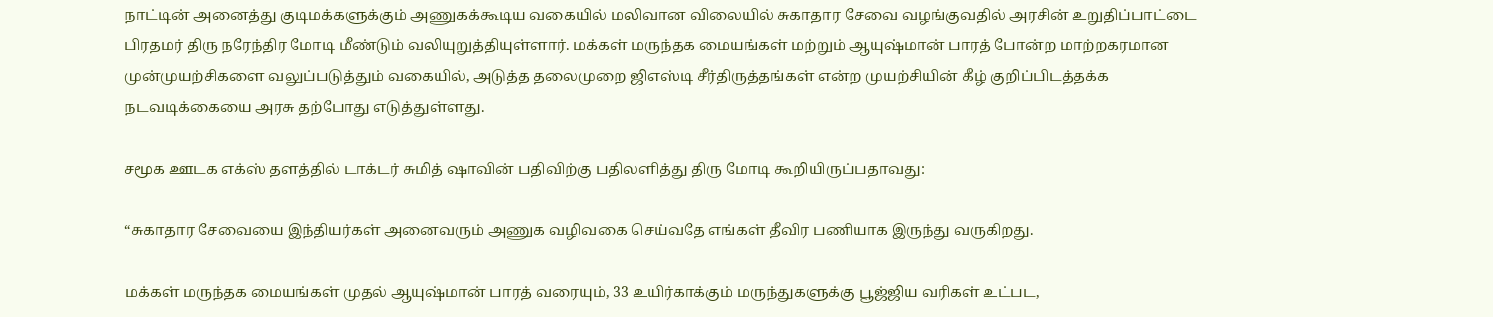நாட்டின் அனைத்து குடிமக்களுக்கும் அணுகக்கூடிய வகையில் மலிவான விலையில் சுகாதார சேவை வழங்குவதில் அரசின் உறுதிப்பாட்டை பிரதமர் திரு நரேந்திர மோடி மீண்டும் வலியுறுத்தியுள்ளார். மக்கள் மருந்தக மையங்கள் மற்றும் ஆயுஷ்மான் பாரத் போன்ற மாற்றகரமான முன்முயற்சிகளை வலுப்படுத்தும் வகையில், அடுத்த தலைமுறை ஜிஎஸ்டி சீர்திருத்தங்கள் என்ற முயற்சியின் கீழ் குறிப்பிடத்தக்க நடவடிக்கையை அரசு தற்போது எடுத்துள்ளது.

சமூக ஊடக எக்ஸ் தளத்தில் டாக்டர் சுமித் ஷாவின் பதிவிற்கு பதிலளித்து திரு மோடி கூறியிருப்பதாவது:

“சுகாதார சேவையை இந்தியர்கள் அனைவரும் அணுக வழிவகை செய்வதே எங்கள் தீவிர பணியாக இருந்து வருகிறது.

மக்கள் மருந்தக மையங்கள் முதல் ஆயுஷ்மான் பாரத் வரையும், 33 உயிர்காக்கும் மருந்துகளுக்கு பூஜ்ஜிய வரிகள் உட்பட,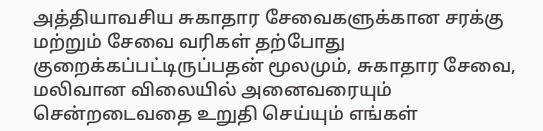அத்தியாவசிய சுகாதார சேவைகளுக்கான சரக்கு மற்றும் சேவை வரிகள் தற்போது குறைக்கப்பட்டிருப்பதன் மூலமும், சுகாதார சேவை, மலிவான விலையில் அனைவரையும் சென்றடைவதை உறுதி செய்யும் எங்கள்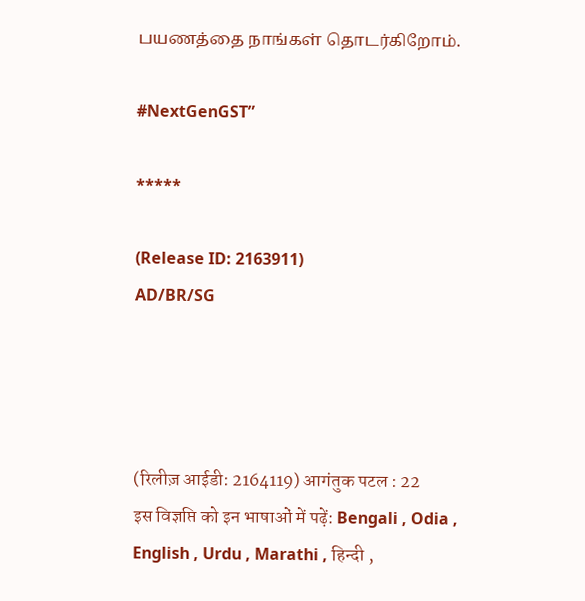பயணத்தை நாங்கள் தொடர்கிறோம்.

#NextGenGST”

*****

(Release ID: 2163911)
AD/BR/SG




(रिलीज़ आईडी: 2164119) आगंतुक पटल : 22
इस विज्ञप्ति को इन भाषाओं में पढ़ें: Bengali , Odia , English , Urdu , Marathi , हिन्दी ,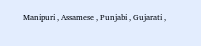Manipuri , Assamese , Punjabi , Gujarati ,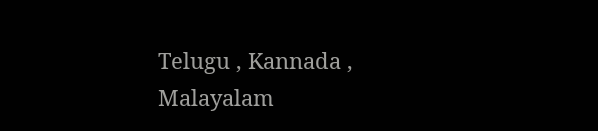Telugu , Kannada , Malayalam